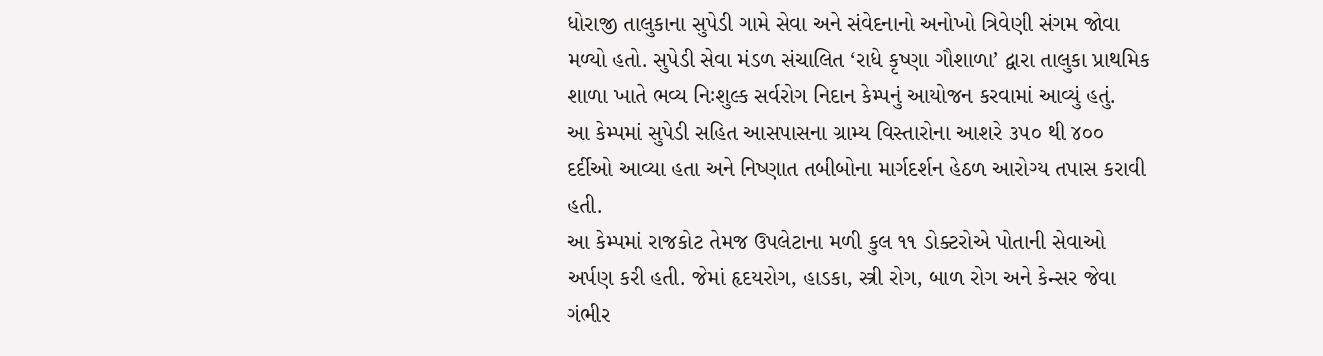ધોરાજી તાલુકાના સુપેડી ગામે સેવા અને સંવેદનાનો અનોખો ત્રિવેણી સંગમ જોવા મળ્યો હતો. સુપેડી સેવા મંડળ સંચાલિત ‘રાધે કૃષ્ણા ગૌશાળા’ દ્વારા તાલુકા પ્રાથમિક શાળા ખાતે ભવ્ય નિઃશુલ્ક સર્વરોગ નિદાન કેમ્પનું આયોજન કરવામાં આવ્યું હતું.
આ કેમ્પમાં સુપેડી સહિત આસપાસના ગ્રામ્ય વિસ્તારોના આશરે ૩૫૦ થી ૪૦૦ દર્દીઓ આવ્યા હતા અને નિષ્ણાત તબીબોના માર્ગદર્શન હેઠળ આરોગ્ય તપાસ કરાવી હતી.
આ કેમ્પમાં રાજકોટ તેમજ ઉપલેટાના મળી કુલ ૧૧ ડોક્ટરોએ પોતાની સેવાઓ અર્પણ કરી હતી. જેમાં હૃદયરોગ, હાડકા, સ્ત્રી રોગ, બાળ રોગ અને કેન્સર જેવા ગંભીર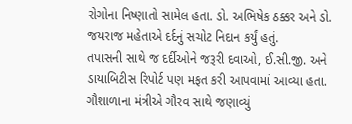રોગોના નિષ્ણાતો સામેલ હતા. ડો. અભિષેક ઠક્કર અને ડો. જયરાજ મહેતાએ દર્દનું સચોટ નિદાન કર્યું હતું.
તપાસની સાથે જ દર્દીઓને જરૂરી દવાઓ, ઈ.સી.જી. અને ડાયાબિટીસ રિપોર્ટ પણ મફત કરી આપવામાં આવ્યા હતા.
ગૌશાળાના મંત્રીએ ગૌરવ સાથે જણાવ્યું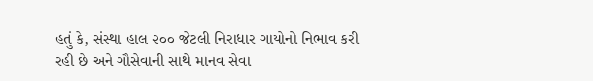હતું કે, સંસ્થા હાલ ૨૦૦ જેટલી નિરાધાર ગાયોનો નિભાવ કરી રહી છે અને ગૌસેવાની સાથે માનવ સેવા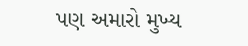પણ અમારો મુખ્ય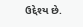ઉદ્દેશ્ય છે.